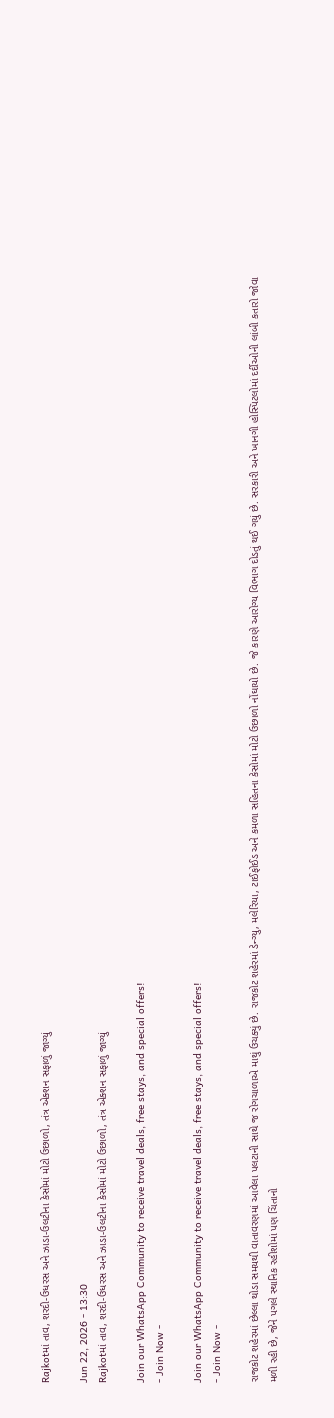Rajkotમાં તાવ, શરદી-ઉધરસ અને ઝાડા-ઉલટીના કેસોમાં મોટો ઉછાળો, તંત્ર એક્શન સફાળું જાગ્યું

Jun 22, 2026 - 13:30
Rajkotમાં તાવ, શરદી-ઉધરસ અને ઝાડા-ઉલટીના કેસોમાં મોટો ઉછાળો, તંત્ર એક્શન સફાળું જાગ્યું

Join our WhatsApp Community to receive travel deals, free stays, and special offers!
- Join Now -

Join our WhatsApp Community to receive travel deals, free stays, and special offers!
- Join Now -

રાજકોટ શહેરમાં છેલ્લા થોડા સમયથી વાતાવરણમાં આવેલા પલટાની સાથે જ રોગચાળાએ માથું ઉચક્યું છે. રાજકોટ શહેરમાં ડેન્ગ્યુ, મલેરિયા, ટાઈફોઈડ અને કમળા સહિતના કેસોમાં મોટો ઉછાળો નોંઘાયો છે. જે કારણે આરોગ્ય વિભાગ દોડતું થઈ ગયું છે. સરકારી અને ખાનગી હોસ્પિટલોમાં દર્દીઓની લાંબી કતારો જોવા મળી રહી છે, જેને પગલે સ્થાનિક રહીશોમાં પણ ચિંતાનો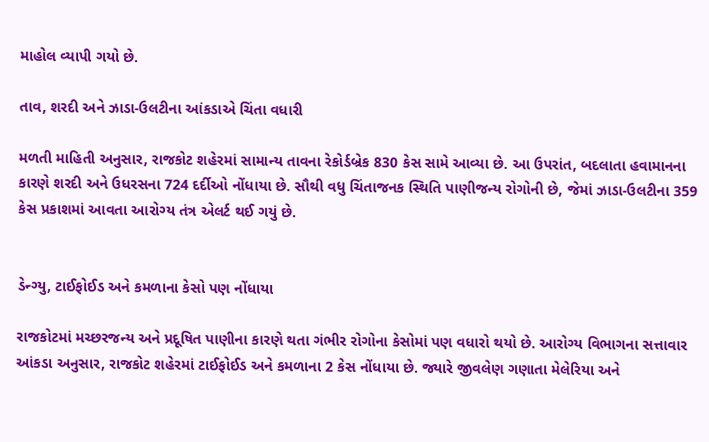માહોલ વ્યાપી ગયો છે.

તાવ, શરદી અને ઝાડા-ઉલટીના આંકડાએ ચિંતા વધારી

મળતી માહિતી અનુસાર, રાજકોટ શહેરમાં સામાન્ય તાવના રેકોર્ડબ્રેક 830 કેસ સામે આવ્યા છે. આ ઉપરાંત, બદલાતા હવામાનના કારણે શરદી અને ઉધરસના 724 દર્દીઓ નોંધાયા છે. સૌથી વધુ ચિંતાજનક સ્થિતિ પાણીજન્ય રોગોની છે, જેમાં ઝાડા-ઉલટીના 359 કેસ પ્રકાશમાં આવતા આરોગ્ય તંત્ર એલર્ટ થઈ ગયું છે.


ડેન્ગ્યુ, ટાઈફોઈડ અને કમળાના કેસો પણ નોંધાયા

રાજકોટમાં મચ્છરજન્ય અને પ્રદૂષિત પાણીના કારણે થતા ગંભીર રોગોના કેસોમાં પણ વધારો થયો છે. આરોગ્ય વિભાગના સત્તાવાર આંકડા અનુસાર, રાજકોટ શહેરમાં ટાઈફોઈડ અને કમળાના 2 કેસ નોંધાયા છે. જ્યારે જીવલેણ ગણાતા મેલેરિયા અને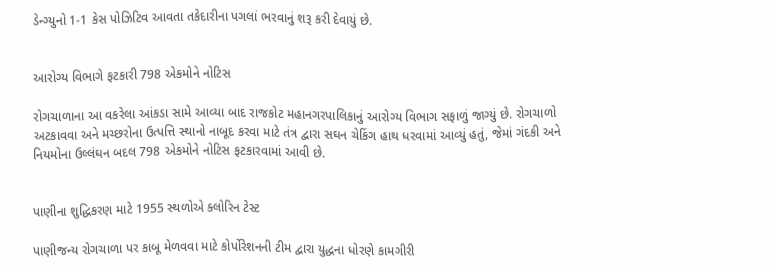ડેન્ગ્યુનો 1-1 કેસ પોઝિટિવ આવતા તકેદારીના પગલાં ભરવાનું શરૂ કરી દેવાયું છે.


આરોગ્ય વિભાગે ફટકારી 798 એકમોને નોટિસ

રોગચાળાના આ વકરેલા આંકડા સામે આવ્યા બાદ રાજકોટ મહાનગરપાલિકાનું આરોગ્ય વિભાગ સફાળું જાગ્યું છે. રોગચાળો અટકાવવા અને મચ્છરોના ઉત્પત્તિ સ્થાનો નાબૂદ કરવા માટે તંત્ર દ્વારા સઘન ચેકિંગ હાથ ધરવામાં આવ્યું હતું, જેમાં ગંદકી અને નિયમોના ઉલ્લંઘન બદલ 798 એકમોને નોટિસ ફટકારવામાં આવી છે.


પાણીના શુદ્ધિકરણ માટે 1955 સ્થળોએ ક્લોરિન ટેસ્ટ

પાણીજન્ય રોગચાળા પર કાબૂ મેળવવા માટે કોર્પોરેશનની ટીમ દ્વારા યુદ્ધના ધોરણે કામગીરી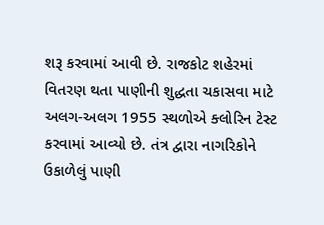શરૂ કરવામાં આવી છે. રાજકોટ શહેરમાં વિતરણ થતા પાણીની શુદ્ધતા ચકાસવા માટે અલગ-અલગ 1955 સ્થળોએ ક્લોરિન ટેસ્ટ કરવામાં આવ્યો છે. તંત્ર દ્વારા નાગરિકોને ઉકાળેલું પાણી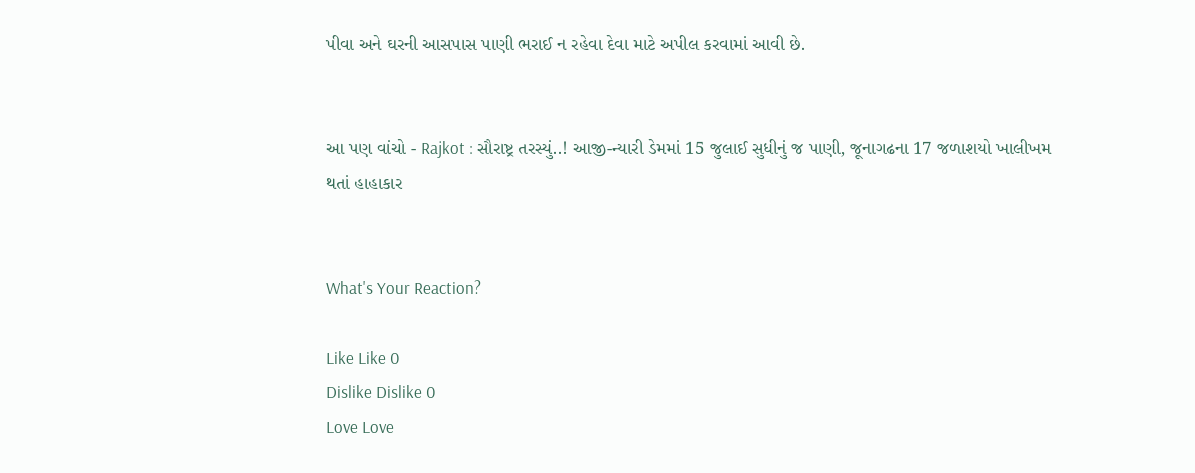પીવા અને ઘરની આસપાસ પાણી ભરાઈ ન રહેવા દેવા માટે અપીલ કરવામાં આવી છે.


આ પણ વાંચો - Rajkot : સૌરાષ્ટ્ર તરસ્યું..! આજી-ન્યારી ડેમમાં 15 જુલાઈ સુધીનું જ પાણી, જૂનાગઢના 17 જળાશયો ખાલીખમ થતાં હાહાકાર


What's Your Reaction?

Like Like 0
Dislike Dislike 0
Love Love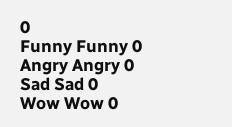0
Funny Funny 0
Angry Angry 0
Sad Sad 0
Wow Wow 0